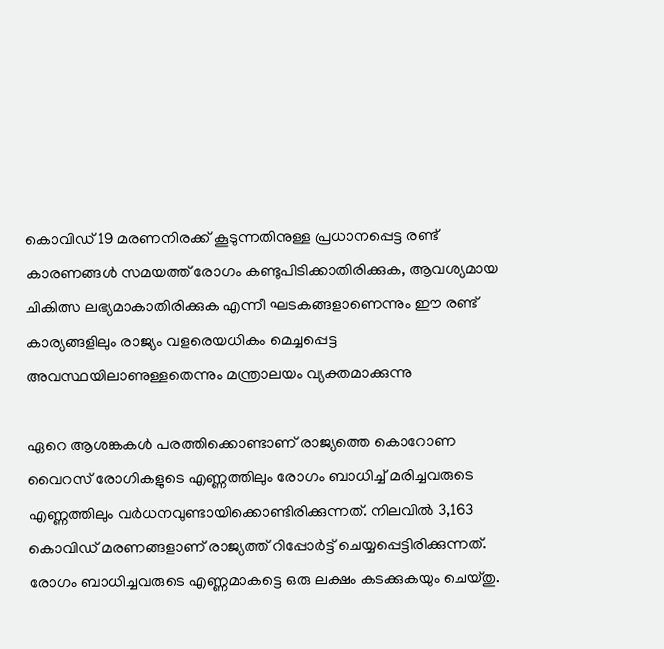കൊവിഡ് 19 മരണനിരക്ക് കൂടുന്നതിനുള്ള പ്രധാനപ്പെട്ട രണ്ട് കാരണങ്ങള്‍ സമയത്ത് രോഗം കണ്ടുപിടിക്കാതിരിക്കുക, ആവശ്യമായ ചികിത്സ ലഭ്യമാകാതിരിക്കുക എന്നീ ഘടകങ്ങളാണെന്നും ഈ രണ്ട് കാര്യങ്ങളിലും രാജ്യം വളരെയധികം മെച്ചപ്പെട്ട അവസ്ഥയിലാണുള്ളതെന്നും മന്ത്രാലയം വ്യക്തമാക്കുന്നു

ഏറെ ആശങ്കകള്‍ പരത്തിക്കൊണ്ടാണ് രാജ്യത്തെ കൊറോണ വൈറസ് രോഗികളുടെ എണ്ണത്തിലും രോഗം ബാധിച്ച് മരിച്ചവരുടെ എണ്ണത്തിലും വര്‍ധനവുണ്ടായിക്കൊണ്ടിരിക്കുന്നത്. നിലവില്‍ 3,163 കൊവിഡ് മരണങ്ങളാണ് രാജ്യത്ത് റിപ്പോര്‍ട്ട് ചെയ്യപ്പെട്ടിരിക്കുന്നത്. രോഗം ബാധിച്ചവരുടെ എണ്ണമാകട്ടെ ഒരു ലക്ഷം കടക്കുകയും ചെയ്തു.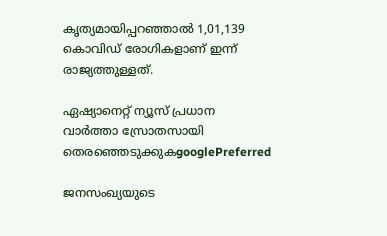കൃത്യമായിപ്പറഞ്ഞാല്‍ 1,01,139 കൊവിഡ് രോഗികളാണ് ഇന്ന് രാജ്യത്തുള്ളത്.

ഏഷ്യാനെറ്റ് ന്യൂസ് പ്രധാന വാർത്താ സ്രോതസായി തെരഞ്ഞെടുക്കുകgooglePreferred

ജനസംഖ്യയുടെ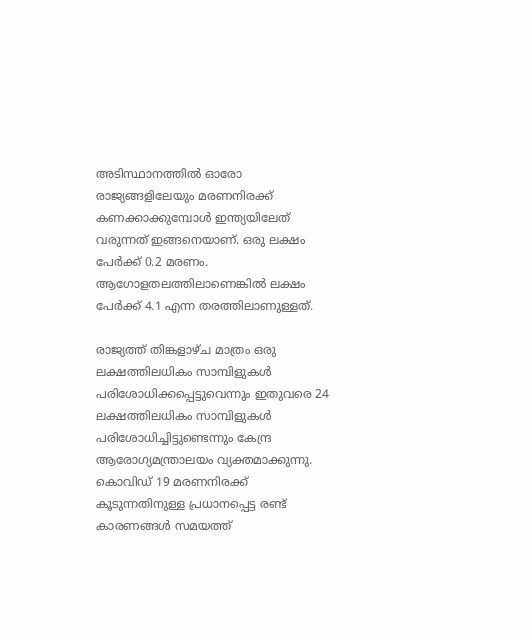അടിസ്ഥാനത്തില്‍ ഓരോ രാജ്യങ്ങളിലേയും മരണനിരക്ക് കണക്കാക്കുമ്പോള്‍ ഇന്ത്യയിലേത് വരുന്നത് ഇങ്ങനെയാണ്. ഒരു ലക്ഷം പേര്‍ക്ക് 0.2 മരണം. ആഗോളതലത്തിലാണെങ്കില്‍ ലക്ഷം പേര്‍ക്ക് 4.1 എന്ന തരത്തിലാണുള്ളത്.

രാജ്യത്ത് തിങ്കളാഴ്ച മാത്രം ഒരു ലക്ഷത്തിലധികം സാമ്പിളുകള്‍ പരിശോധിക്കപ്പെട്ടുവെന്നും ഇതുവരെ 24 ലക്ഷത്തിലധികം സാമ്പിളുകള്‍ പരിശോധിച്ചിട്ടുണ്ടെന്നും കേന്ദ്ര ആരോഗ്യമന്ത്രാലയം വ്യക്തമാക്കുന്നു. കൊവിഡ് 19 മരണനിരക്ക് കൂടുന്നതിനുള്ള പ്രധാനപ്പെട്ട രണ്ട് കാരണങ്ങള്‍ സമയത്ത്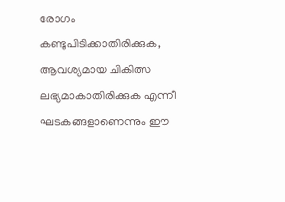രോഗം കണ്ടുപിടിക്കാതിരിക്കുക, ആവശ്യമായ ചികിത്സ ലഭ്യമാകാതിരിക്കുക എന്നീ ഘടകങ്ങളാണെന്നും ഈ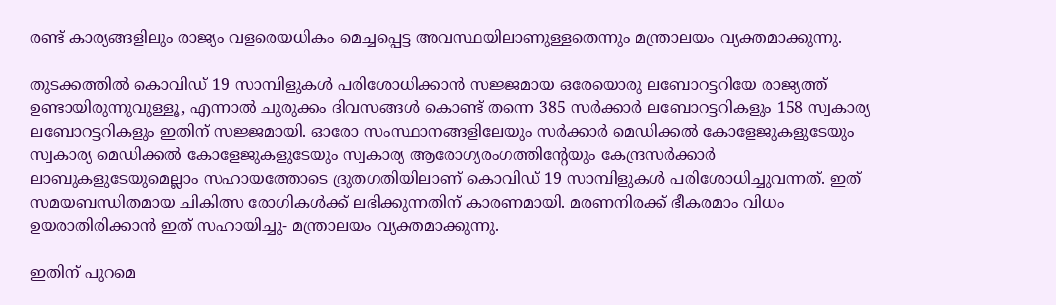രണ്ട് കാര്യങ്ങളിലും രാജ്യം വളരെയധികം മെച്ചപ്പെട്ട അവസ്ഥയിലാണുള്ളതെന്നും മന്ത്രാലയം വ്യക്തമാക്കുന്നു.

തുടക്കത്തില്‍ കൊവിഡ് 19 സാമ്പിളുകള്‍ പരിശോധിക്കാന്‍ സജ്ജമായ ഒരേയൊരു ലബോറട്ടറിയേ രാജ്യത്ത് ഉണ്ടായിരുന്നുവുള്ളൂ, എന്നാല്‍ ചുരുക്കം ദിവസങ്ങള്‍ കൊണ്ട് തന്നെ 385 സര്‍ക്കാര്‍ ലബോറട്ടറികളും 158 സ്വകാര്യ ലബോറട്ടറികളും ഇതിന് സജ്ജമായി. ഓരോ സംസ്ഥാനങ്ങളിലേയും സര്‍ക്കാര്‍ മെഡിക്കല്‍ കോളേജുകളുടേയും സ്വകാര്യ മെഡിക്കല്‍ കോളേജുകളുടേയും സ്വകാര്യ ആരോഗ്യരംഗത്തിന്റേയും കേന്ദ്രസര്‍ക്കാര്‍ ലാബുകളുടേയുമെല്ലാം സഹായത്തോടെ ദ്രുതഗതിയിലാണ് കൊവിഡ് 19 സാമ്പിളുകള്‍ പരിശോധിച്ചുവന്നത്. ഇത് സമയബന്ധിതമായ ചികിത്സ രോഗികള്‍ക്ക് ലഭിക്കുന്നതിന് കാരണമായി. മരണനിരക്ക് ഭീകരമാം വിധം ഉയരാതിരിക്കാന്‍ ഇത് സഹായിച്ചു- മന്ത്രാലയം വ്യക്തമാക്കുന്നു.

ഇതിന് പുറമെ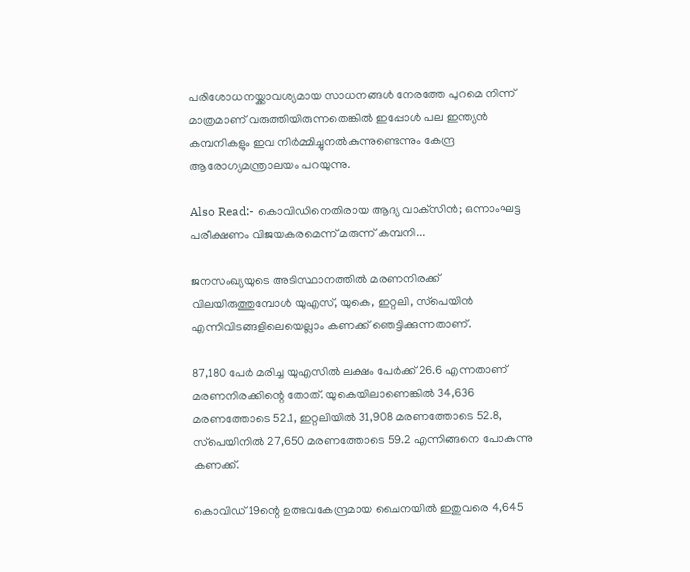പരിശോധനയ്ക്കാവശ്യമായ സാധനങ്ങള്‍ നേരത്തേ പുറമെ നിന്ന് മാത്രമാണ് വരുത്തിയിരുന്നതെങ്കില്‍ ഇപ്പോള്‍ പല ഇന്ത്യന്‍ കമ്പനികളും ഇവ നിര്‍മ്മിച്ചുനല്‍കുന്നുണ്ടെന്നും കേന്ദ്ര ആരോഗ്യമന്ത്രാലയം പറയുന്നു.

Also Read:- കൊവിഡിനെതിരായ ആദ്യ വാക്‌സിന്‍; ഒന്നാംഘട്ട പരീക്ഷണം വിജയകരമെന്ന് മരുന്ന് കമ്പനി...

ജനസംഖ്യയുടെ അടിസ്ഥാനത്തില്‍ മരണനിരക്ക് വിലയിരുത്തുമ്പോള്‍ യുഎസ്, യുകെ, ഇറ്റലി, സ്‌പെയിന്‍ എന്നിവിടങ്ങളിലെയെല്ലാം കണക്ക് ഞെട്ടിക്കുന്നതാണ്.

87,180 പേര്‍ മരിച്ച യുഎസില്‍ ലക്ഷം പേര്‍ക്ക് 26.6 എന്നതാണ് മരണനിരക്കിന്റെ തോത്. യുകെയിലാണെങ്കില്‍ 34,636 മരണത്തോടെ 52.1, ഇറ്റലിയില്‍ 31,908 മരണത്തോടെ 52.8, സ്‌പെയിനില്‍ 27,650 മരണത്തോടെ 59.2 എന്നിങ്ങനെ പോകുന്നു കണക്ക്.

കൊവിഡ് 19ന്റെ ഉത്ഭവകേന്ദ്രമായ ചൈനയില്‍ ഇതുവരെ 4,645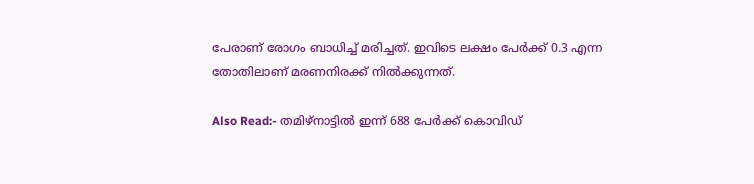പേരാണ് രോഗം ബാധിച്ച് മരിച്ചത്. ഇവിടെ ലക്ഷം പേര്‍ക്ക് 0.3 എന്ന തോതിലാണ് മരണനിരക്ക് നില്‍ക്കുന്നത്.

Also Read:- തമിഴ്നാട്ടിൽ ഇന്ന് 688 പേർക്ക് കൊവിഡ്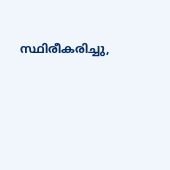സ്ഥിരീകരിച്ചു,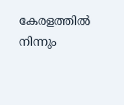കേരളത്തിൽ നിന്നും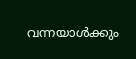വന്നയാൾക്കും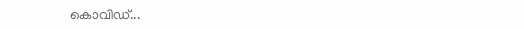കൊവിഡ്...